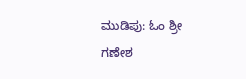ಮುಡಿಪು: ಓಂ ಶ್ರೀ ಗಣೇಶ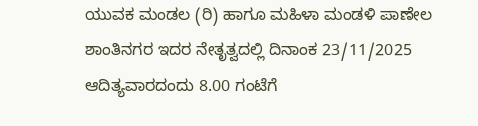ಯುವಕ ಮಂಡಲ (ರಿ) ಹಾಗೂ ಮಹಿಳಾ ಮಂಡಳಿ ಪಾಣೇಲ ಶಾಂತಿನಗರ ಇದರ ನೇತೃತ್ವದಲ್ಲಿ ದಿನಾಂಕ 23/11/2025 ಆದಿತ್ಯವಾರದಂದು 8.00 ಗಂಟೆಗೆ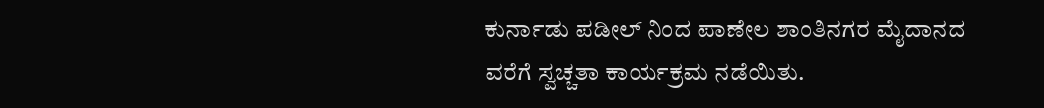ಕುರ್ನಾಡು ಪಡೀಲ್ ನಿಂದ ಪಾಣೇಲ ಶಾಂತಿನಗರ ಮೈದಾನದ ವರೆಗೆ ಸ್ವಚ್ಚತಾ ಕಾರ್ಯಕ್ರಮ ನಡೆಯಿತು.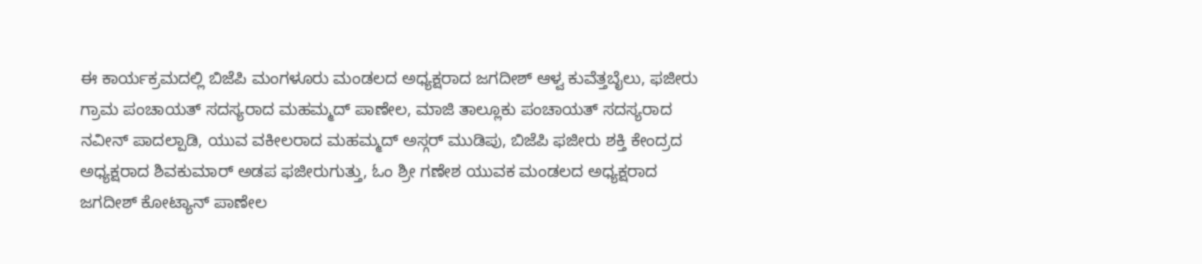ಈ ಕಾರ್ಯಕ್ರಮದಲ್ಲಿ ಬಿಜೆಪಿ ಮಂಗಳೂರು ಮಂಡಲದ ಅಧ್ಯಕ್ಷರಾದ ಜಗದೀಶ್ ಆಳ್ವ ಕುವೆತ್ತಬೈಲು, ಫಜೀರು ಗ್ರಾಮ ಪಂಚಾಯತ್ ಸದಸ್ಯರಾದ ಮಹಮ್ಮದ್ ಪಾಣೇಲ, ಮಾಜಿ ತಾಲ್ಲೂಕು ಪಂಚಾಯತ್ ಸದಸ್ಯರಾದ ನವೀನ್ ಪಾದಲ್ಪಾಡಿ, ಯುವ ವಕೀಲರಾದ ಮಹಮ್ಮದ್ ಅಸ್ಗರ್ ಮುಡಿಪು, ಬಿಜೆಪಿ ಫಜೀರು ಶಕ್ತಿ ಕೇಂದ್ರದ ಅಧ್ಯಕ್ಷರಾದ ಶಿವಕುಮಾರ್ ಅಡಪ ಫಜೀರುಗುತ್ತು, ಓಂ ಶ್ರೀ ಗಣೇಶ ಯುವಕ ಮಂಡಲದ ಅಧ್ಯಕ್ಷರಾದ ಜಗದೀಶ್ ಕೋಟ್ಯಾನ್ ಪಾಣೇಲ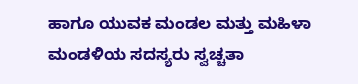ಹಾಗೂ ಯುವಕ ಮಂಡಲ ಮತ್ತು ಮಹಿಳಾ ಮಂಡಳಿಯ ಸದಸ್ಯರು ಸ್ವಚ್ಚತಾ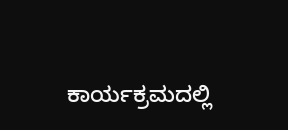ಕಾರ್ಯಕ್ರಮದಲ್ಲಿ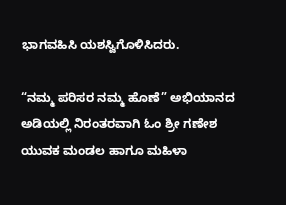ಭಾಗವಹಿಸಿ ಯಶಸ್ವಿಗೊಳಿಸಿದರು.

“ನಮ್ಮ ಪರಿಸರ ನಮ್ಮ ಹೊಣೆ” ಅಭಿಯಾನದ ಅಡಿಯಲ್ಲಿ ನಿರಂತರವಾಗಿ ಓಂ ಶ್ರೀ ಗಣೇಶ ಯುವಕ ಮಂಡಲ ಹಾಗೂ ಮಹಿಳಾ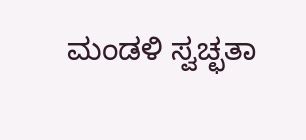ಮಂಡಳಿ ಸ್ವಚ್ಛತಾ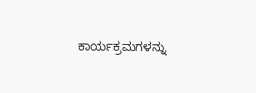ಕಾರ್ಯಕ್ರಮಗಳನ್ನು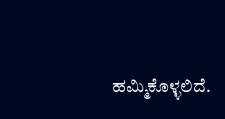ಹಮ್ಮಿಕೊಳ್ಳಲಿದೆ.